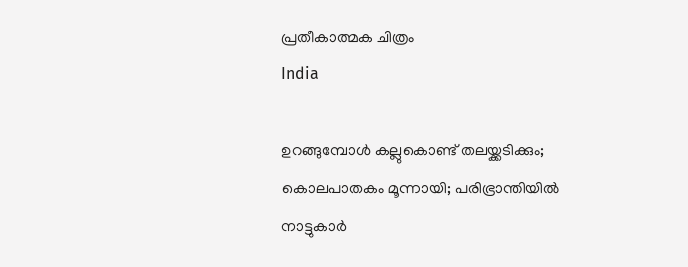പ്രതീകാത്മക ചിത്രം
India

ഉറങ്ങുമ്പോള്‍ കല്ലുകൊണ്ട് തലയ്ക്കടിക്കും; കൊലപാതകം മൂന്നായി; പരിഭ്രാന്തിയില്‍ നാട്ടുകാര്‍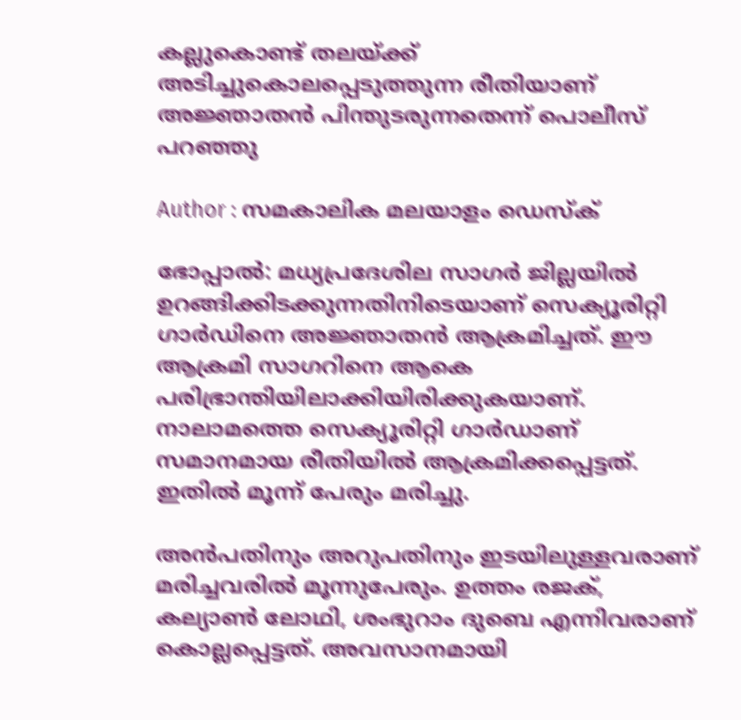കല്ലുകൊണ്ട് തലയ്ക്ക് അടിച്ചുകൊലപ്പെടുത്തുന്ന രീതിയാണ് അജ്ഞാതന്‍ പിന്തുടരുന്നതെന്ന് പൊലീസ് പറഞ്ഞു

Author : സമകാലിക മലയാളം ഡെസ്ക്

ഭോപ്പാല്‍: മധ്യപ്രദേശില സാഗര്‍ ജില്ലയില്‍ ഉറങ്ങിക്കിടക്കുന്നതിനിടെയാണ് സെക്യൂരിറ്റി ഗാര്‍ഡിനെ അജ്ഞാതന്‍ ആക്രമിച്ചത്. ഈ ആക്രമി സാഗറിനെ ആകെ പരിഭ്രാന്തിയിലാക്കിയിരിക്കുകയാണ്. നാലാമത്തെ സെക്യൂരിറ്റി ഗാര്‍ഡാണ് സമാനമായ രീതിയില്‍ ആക്രമിക്കപ്പെട്ടത്. ഇതില്‍ മൂന്ന് പേരും മരിച്ചു.

അന്‍പതിനും അറുപതിനും ഇടയിലുള്ളവരാണ് മരിച്ചവരില്‍ മൂന്നുപേരും. ഉത്തം രജക്, കല്യാണ്‍ ലോഥി, ശംഭുറാം ദുബെ എന്നിവരാണ് കൊല്ലപ്പെട്ടത്. അവസാനമായി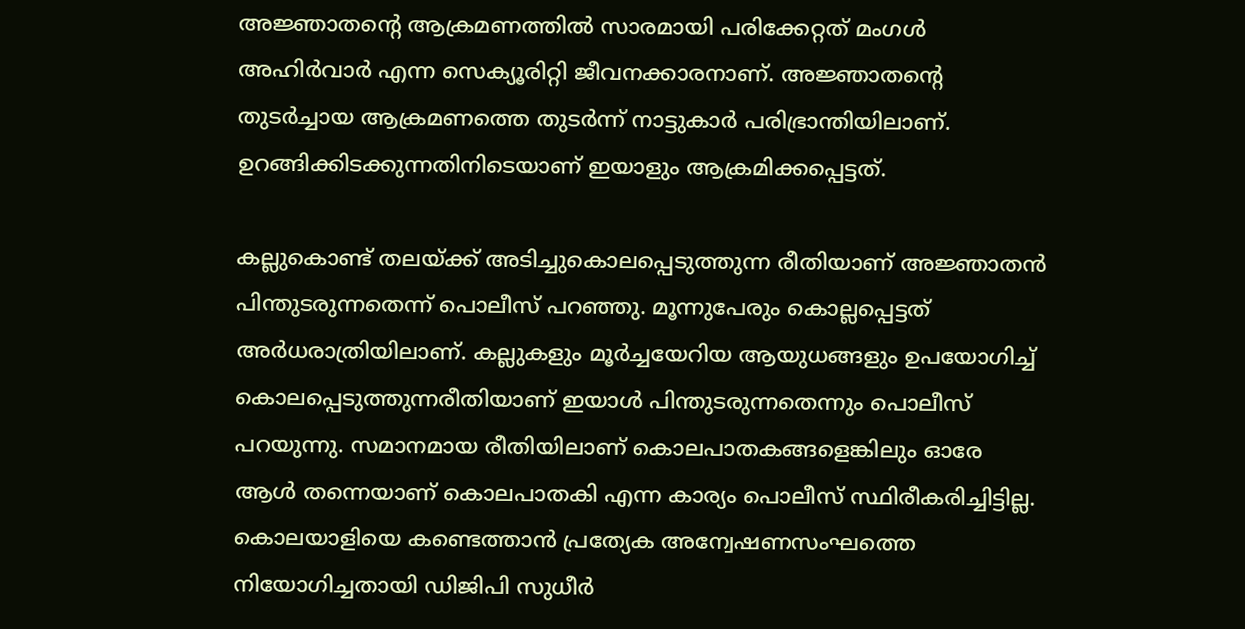അജ്ഞാതന്റെ ആക്രമണത്തില്‍ സാരമായി പരിക്കേറ്റത് മംഗള്‍ അഹിര്‍വാര്‍ എന്ന സെക്യൂരിറ്റി ജീവനക്കാരനാണ്. അജ്ഞാതന്റെ തുടര്‍ച്ചായ ആക്രമണത്തെ തുടര്‍ന്ന് നാട്ടുകാര്‍ പരിഭ്രാന്തിയിലാണ്. ഉറങ്ങിക്കിടക്കുന്നതിനിടെയാണ് ഇയാളും ആക്രമിക്കപ്പെട്ടത്.

കല്ലുകൊണ്ട് തലയ്ക്ക് അടിച്ചുകൊലപ്പെടുത്തുന്ന രീതിയാണ് അജ്ഞാതന്‍ പിന്തുടരുന്നതെന്ന് പൊലീസ് പറഞ്ഞു. മൂന്നുപേരും കൊല്ലപ്പെട്ടത് അര്‍ധരാത്രിയിലാണ്. കല്ലുകളും മൂര്‍ച്ചയേറിയ ആയുധങ്ങളും ഉപയോഗിച്ച് കൊലപ്പെടുത്തുന്നരീതിയാണ് ഇയാള്‍ പിന്തുടരുന്നതെന്നും പൊലീസ് പറയുന്നു. സമാനമായ രീതിയിലാണ് കൊലപാതകങ്ങളെങ്കിലും ഓരേ ആള്‍ തന്നെയാണ് കൊലപാതകി എന്ന കാര്യം പൊലീസ് സ്ഥിരീകരിച്ചിട്ടില്ല. കൊലയാളിയെ കണ്ടെത്താന്‍ പ്രത്യേക അന്വേഷണസംഘത്തെ നിയോഗിച്ചതായി ഡിജിപി സുധീര്‍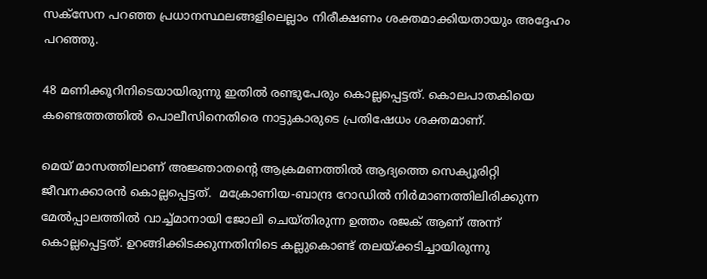സക്‌സേന പറഞ്ഞ പ്രധാനസ്ഥലങ്ങളിലെല്ലാം നിരീക്ഷണം ശക്തമാക്കിയതായും അദ്ദേഹം പറഞ്ഞു.

48 മണിക്കൂറിനിടെയായിരുന്നു ഇതില്‍ രണ്ടുപേരും കൊല്ലപ്പെട്ടത്. കൊലപാതകിയെ കണ്ടെത്തത്തില്‍ പൊലീസിനെതിരെ നാട്ടുകാരുടെ പ്രതിഷേധം ശക്തമാണ്.

മെയ് മാസത്തിലാണ് അജ്ഞാതന്റെ ആക്രമണത്തില്‍ ആദ്യത്തെ സെക്യൂരിറ്റി ജീവനക്കാരന്‍ കൊല്ലപ്പെട്ടത്.  മക്രോണിയ-ബാന്ദ്ര റോഡില്‍ നിര്‍മാണത്തിലിരിക്കുന്ന മേല്‍പ്പാലത്തില്‍ വാച്ച്മാനായി ജോലി ചെയ്തിരുന്ന ഉത്തം രജക് ആണ് അന്ന് കൊല്ലപ്പെട്ടത്. ഉറങ്ങിക്കിടക്കുന്നതിനിടെ കല്ലുകൊണ്ട് തലയ്ക്കടിച്ചായിരുന്നു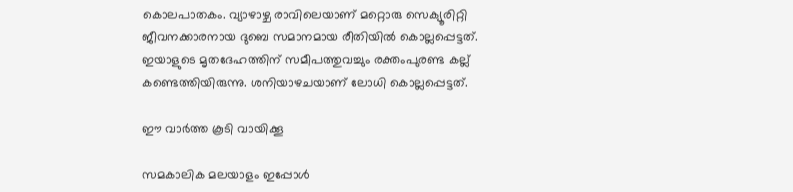കൊലപാതകം. വ്യാഴാഴ്ച രാവിലെയാണ് മറ്റൊരു സെക്യൂരിറ്റി ജീവനക്കാരനായ ദുബെ സമാനമായ രീതിയില്‍ കൊല്ലപ്പെട്ടത്. ഇയാളുടെ മൃതദേഹത്തിന് സമീപത്തുവച്ചും രക്തംപുരണ്ട കല്ല് കണ്ടെത്തിയിരുന്നു. ശനിയാഴചയാണ് ലോധി കൊല്ലപ്പെട്ടത്.

ഈ വാര്‍ത്ത കൂടി വായിക്കൂ

സമകാലിക മലയാളം ഇപ്പോള്‍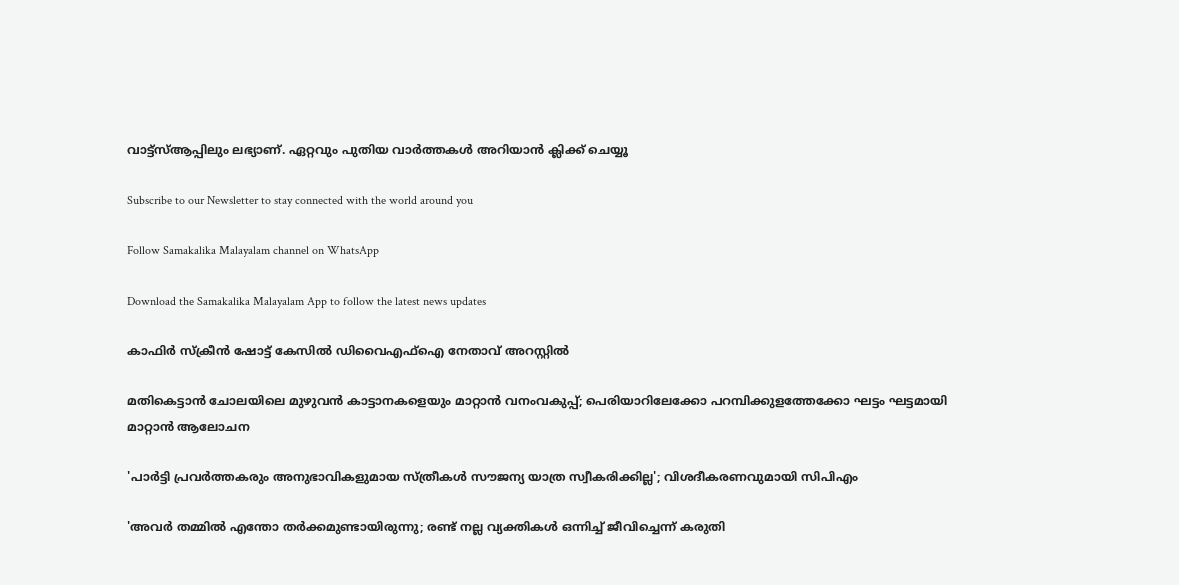വാട്ട്‌സ്ആപ്പിലും ലഭ്യാണ്. ഏറ്റവും പുതിയ വാര്‍ത്തകള്‍ അറിയാന്‍ ക്ലിക്ക് ചെയ്യൂ

Subscribe to our Newsletter to stay connected with the world around you

Follow Samakalika Malayalam channel on WhatsApp

Download the Samakalika Malayalam App to follow the latest news updates

കാഫിര്‍ സ്‌ക്രീന്‍ ഷോട്ട് കേസില്‍ ഡിവൈഎഫ്‌ഐ നേതാവ് അറസ്റ്റില്‍

മതികെട്ടാൻ ചോലയിലെ മുഴുവൻ കാട്ടാനകളെയും മാറ്റാൻ വനംവകുപ്പ്; പെരിയാറിലേക്കോ പറമ്പിക്കുളത്തേക്കോ ഘട്ടം ഘട്ടമായി മാറ്റാൻ ആലോചന

'പാര്‍ട്ടി പ്രവര്‍ത്തകരും അനുഭാവികളുമായ സ്ത്രീകള്‍ സൗജന്യ യാത്ര സ്വീകരിക്കില്ല'; വിശദീകരണവുമായി സിപിഎം

'അവർ തമ്മിൽ എന്തോ തർക്കമുണ്ടായിരുന്നു; രണ്ട് നല്ല വ്യക്തികൾ ഒന്നിച്ച് ജീവിച്ചെന്ന് കരുതി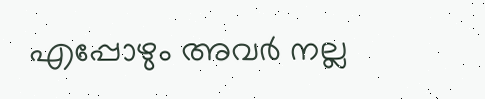എപ്പോഴും അവർ നല്ല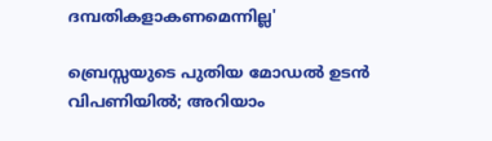ദമ്പതികളാകണമെന്നില്ല'

ബ്രെസ്സയുടെ പുതിയ മോഡല്‍ ഉടന്‍ വിപണിയില്‍; അറിയാം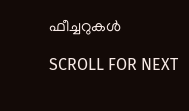ഫീച്ചറുകള്‍

SCROLL FOR NEXT